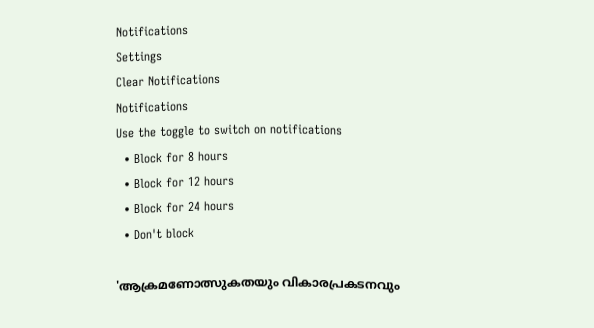Notifications
Settings
Clear Notifications
Notifications
Use the toggle to switch on notifications
  • Block for 8 hours
  • Block for 12 hours
  • Block for 24 hours
  • Don't block

'ആക്രമണോത്സുകതയും വികാരപ്രകടനവും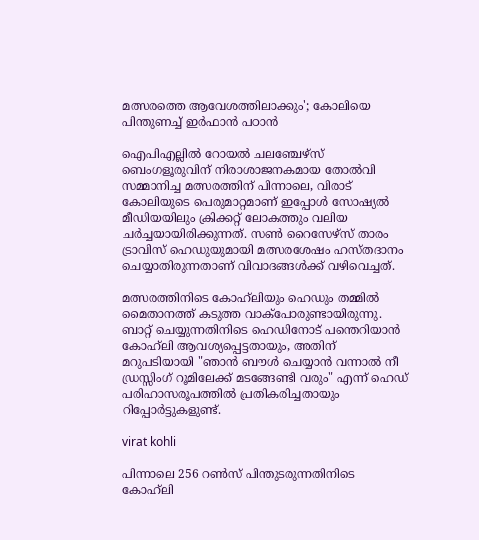മത്സരത്തെ ആവേശത്തിലാക്കും'; കോലിയെ പിന്തുണച്ച് ഇർഫാൻ പഠാൻ

ഐപിഎല്ലിൽ റോയൽ ചലഞ്ചേഴ്‌സ് ബെംഗളൂരുവിന് നിരാശാജനകമായ തോൽവി സമ്മാനിച്ച മത്സരത്തിന് പിന്നാലെ, വിരാട് കോലിയുടെ പെരുമാറ്റമാണ് ഇപ്പോൾ സോഷ്യൽ മീഡിയയിലും ക്രിക്കറ്റ് ലോകത്തും വലിയ ചർച്ചയായിരിക്കുന്നത്. സൺ റൈസേഴ്‌സ് താരം ട്രാവിസ് ഹെഡുയുമായി മത്സരശേഷം ഹസ്‌തദാനം ചെയ്യാതിരുന്നതാണ് വിവാദങ്ങൾക്ക് വഴിവെച്ചത്.

മത്സരത്തിനിടെ കോഹ്‌ലിയും ഹെഡും തമ്മിൽ മൈതാനത്ത് കടുത്ത വാക്‌പോരുണ്ടായിരുന്നു. ബാറ്റ് ചെയ്യുന്നതിനിടെ ഹെഡിനോട് പന്തെറിയാൻ കോഹ്‌ലി ആവശ്യപ്പെട്ടതായും, അതിന് മറുപടിയായി "ഞാൻ ബൗൾ ചെയ്യാൻ വന്നാൽ നീ ഡ്രസ്സിംഗ് റൂമിലേക്ക് മടങ്ങേണ്ടി വരും" എന്ന് ഹെഡ് പരിഹാസരൂപത്തിൽ പ്രതികരിച്ചതായും റിപ്പോർട്ടുകളുണ്ട്.

virat kohli

പിന്നാലെ 256 റൺസ് പിന്തുടരുന്നതിനിടെ കോഹ്‌ലി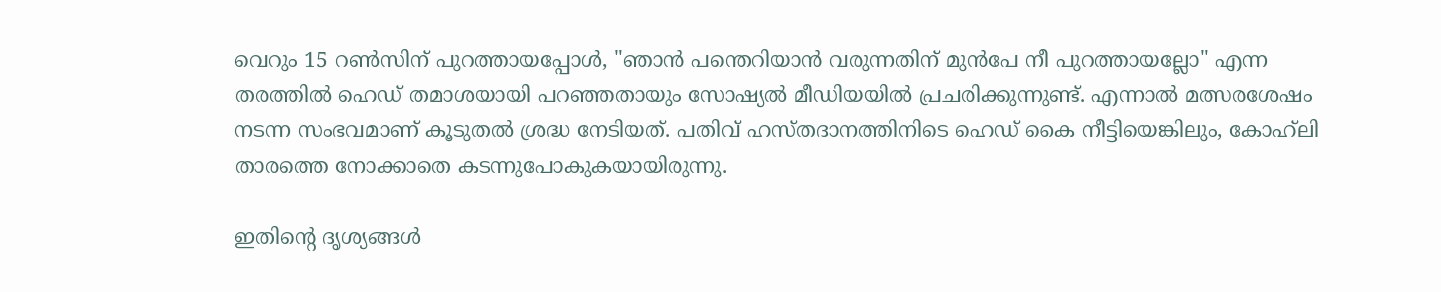വെറും 15 റൺസിന് പുറത്തായപ്പോൾ, "ഞാൻ പന്തെറിയാൻ വരുന്നതിന് മുൻപേ നീ പുറത്തായല്ലോ" എന്ന തരത്തിൽ ഹെഡ് തമാശയായി പറഞ്ഞതായും സോഷ്യൽ മീഡിയയിൽ പ്രചരിക്കുന്നുണ്ട്. എന്നാൽ മത്സരശേഷം നടന്ന സംഭവമാണ് കൂടുതൽ ശ്രദ്ധ നേടിയത്. പതിവ് ഹസ്‌തദാനത്തിനിടെ ഹെഡ് കൈ നീട്ടിയെങ്കിലും, കോഹ്‌ലി താരത്തെ നോക്കാതെ കടന്നുപോകുകയായിരുന്നു.

ഇതിന്റെ ദൃശ്യങ്ങൾ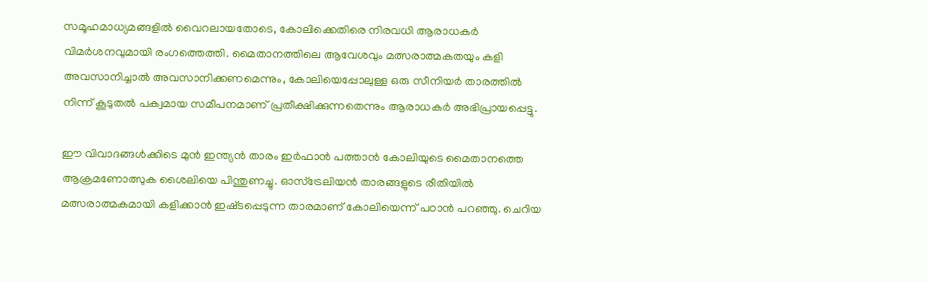സമൂഹമാധ്യമങ്ങളിൽ വൈറലായതോടെ, കോലിക്കെതിരെ നിരവധി ആരാധകർ വിമർശനവുമായി രംഗത്തെത്തി. മൈതാനത്തിലെ ആവേശവും മത്സരാത്മകതയും കളി അവസാനിച്ചാൽ അവസാനിക്കണമെന്നും, കോലിയെപ്പോലുള്ള ഒരു സീനിയർ താരത്തിൽ നിന്ന് കൂടുതൽ പക്വമായ സമീപനമാണ് പ്രതീക്ഷിക്കുന്നതെന്നും ആരാധകർ അഭിപ്രായപ്പെട്ടു.

ഈ വിവാദങ്ങൾക്കിടെ മുൻ ഇന്ത്യൻ താരം ഇർഫാൻ പത്താൻ കോലിയുടെ മൈതാനത്തെ ആക്രമണോത്സുക ശൈലിയെ പിന്തുണച്ചു. ഓസ്‌ട്രേലിയൻ താരങ്ങളുടെ രീതിയിൽ മത്സരാത്മകമായി കളിക്കാൻ ഇഷ്‌ടപ്പെടുന്ന താരമാണ് കോലിയെന്ന് പഠാൻ പറഞ്ഞു. ചെറിയ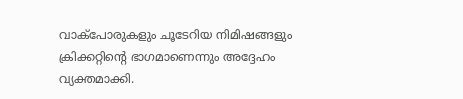വാക്‌പോരുകളും ചൂടേറിയ നിമിഷങ്ങളും ക്രിക്കറ്റിന്റെ ഭാഗമാണെന്നും അദ്ദേഹം വ്യക്തമാക്കി.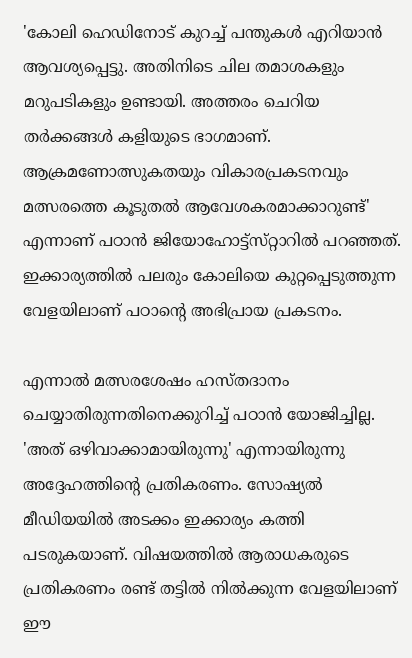'കോലി ഹെഡിനോട് കുറച്ച് പന്തുകൾ എറിയാൻ ആവശ്യപ്പെട്ടു. അതിനിടെ ചില തമാശകളും മറുപടികളും ഉണ്ടായി. അത്തരം ചെറിയ തർക്കങ്ങൾ കളിയുടെ ഭാഗമാണ്. ആക്രമണോത്സുകതയും വികാരപ്രകടനവും മത്സരത്തെ കൂടുതൽ ആവേശകരമാക്കാറുണ്ട്' എന്നാണ് പഠാൻ ജിയോഹോട്ട്‌സ്‌റ്റാറിൽ പറഞ്ഞത്. ഇക്കാര്യത്തിൽ പലരും കോലിയെ കുറ്റപ്പെടുത്തുന്ന വേളയിലാണ് പഠാന്റെ അഭിപ്രായ പ്രകടനം.

എന്നാൽ മത്സരശേഷം ഹസ്‌തദാനം ചെയ്യാതിരുന്നതിനെക്കുറിച്ച് പഠാൻ യോജിച്ചില്ല. 'അത് ഒഴിവാക്കാമായിരുന്നു' എന്നായിരുന്നു അദ്ദേഹത്തിന്റെ പ്രതികരണം. സോഷ്യൽ മീഡിയയിൽ അടക്കം ഇക്കാര്യം കത്തി പടരുകയാണ്. വിഷയത്തിൽ ആരാധകരുടെ പ്രതികരണം രണ്ട് തട്ടിൽ നിൽക്കുന്ന വേളയിലാണ് ഈ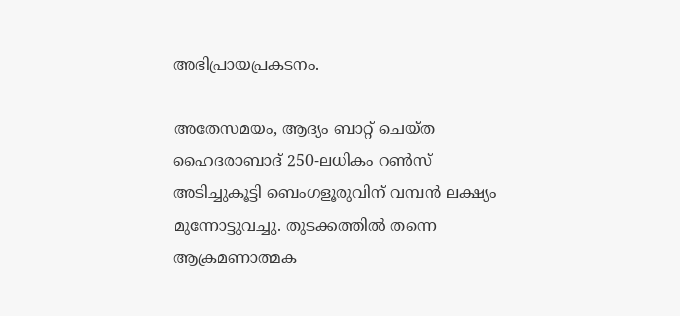അഭിപ്രായപ്രകടനം.

അതേസമയം, ആദ്യം ബാറ്റ് ചെയ്‌ത ഹൈദരാബാദ് 250-ലധികം റൺസ് അടിച്ചുകൂട്ടി ബെംഗളൂരുവിന് വമ്പൻ ലക്ഷ്യം മുന്നോട്ടുവച്ചു. തുടക്കത്തിൽ തന്നെ ആക്രമണാത്മക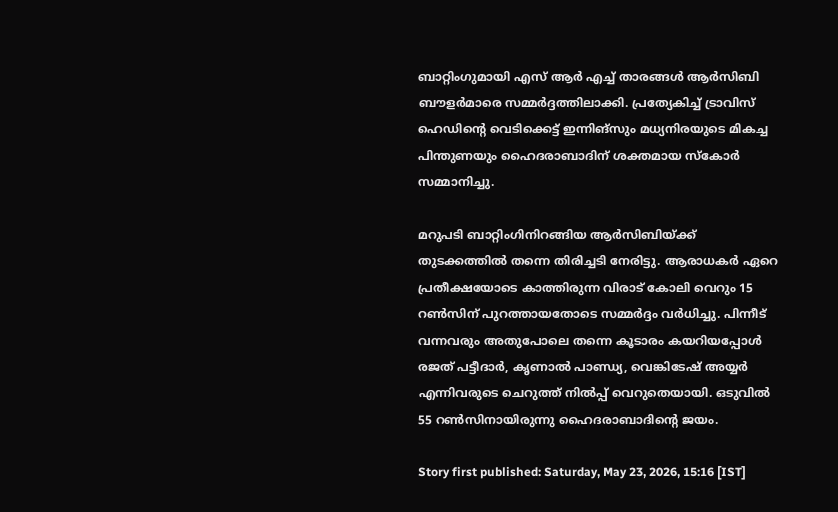ബാറ്റിംഗുമായി എസ് ആർ എച്ച് താരങ്ങൾ ആർസിബി ബൗളർമാരെ സമ്മർദ്ദത്തിലാക്കി. പ്രത്യേകിച്ച് ട്രാവിസ് ഹെഡിന്റെ വെടിക്കെട്ട് ഇന്നിങ്സും മധ്യനിരയുടെ മികച്ച പിന്തുണയും ഹൈദരാബാദിന് ശക്തമായ സ്കോർ സമ്മാനിച്ചു.

മറുപടി ബാറ്റിംഗിനിറങ്ങിയ ആർസിബിയ്ക്ക് തുടക്കത്തിൽ തന്നെ തിരിച്ചടി നേരിട്ടു. ആരാധകർ ഏറെ പ്രതീക്ഷയോടെ കാത്തിരുന്ന വിരാട് കോലി വെറും 15 റൺസിന് പുറത്തായതോടെ സമ്മർദ്ദം വർധിച്ചു. പിന്നീട് വന്നവരും അതുപോലെ തന്നെ കൂടാരം കയറിയപ്പോൾ രജത് പട്ടീദാർ, കൃണാൽ പാണ്ഡ്യ, വെങ്കിടേഷ് അയ്യർ എന്നിവരുടെ ചെറുത്ത് നിൽപ്പ് വെറുതെയായി. ഒടുവിൽ 55 റൺസിനായിരുന്നു ഹൈദരാബാദിന്റെ ജയം.

Story first published: Saturday, May 23, 2026, 15:16 [IST]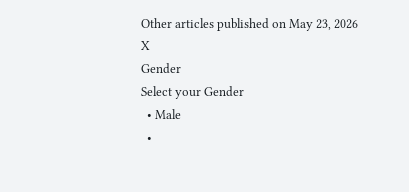Other articles published on May 23, 2026
X
Gender
Select your Gender
  • Male
  •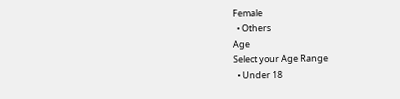Female
  • Others
Age
Select your Age Range
  • Under 18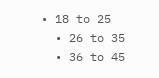• 18 to 25
  • 26 to 35
  • 36 to 45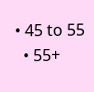• 45 to 55
  • 55+